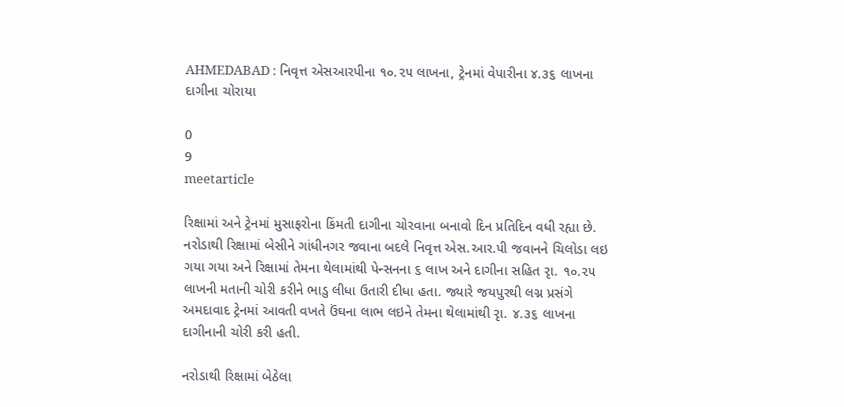AHMEDABAD : નિવૃત્ત એસઆરપીના ૧૦.૨૫ લાખના, ટ્રેનમાં વેપારીના ૪.૩૬ લાખના દાગીના ચોરાયા

0
9
meetarticle

રિક્ષામાં અને ટ્રેનમાં મુસાફરોના કિંમતી દાગીના ચોરવાના બનાવો દિન પ્રતિદિન વધી રહ્યા છે. નરોડાથી રિક્ષામાં બેસીને ગાંધીનગર જવાના બદલે નિવૃત્ત એસ.આર.પી જવાનને ચિલોડા લઇ ગયા ગયા અને રિક્ષામાં તેમના થેલામાંથી પેન્સનના ૬ લાખ અને દાગીના સહિત રૃા. ૧૦.૨૫ લાખની મતાની ચોરી કરીને ભાડુ લીધા ઉતારી દીધા હતા. જ્યારે જયપુરથી લગ્ન પ્રસંગે અમદાવાદ ટ્રેનમાં આવતી વખતે ઉંઘના લાભ લઇને તેમના થેલામાંથી રૃા. ૪.૩૬ લાખના દાગીનાની ચોરી કરી હતી.

નરોડાથી રિક્ષામાં બેઠેલા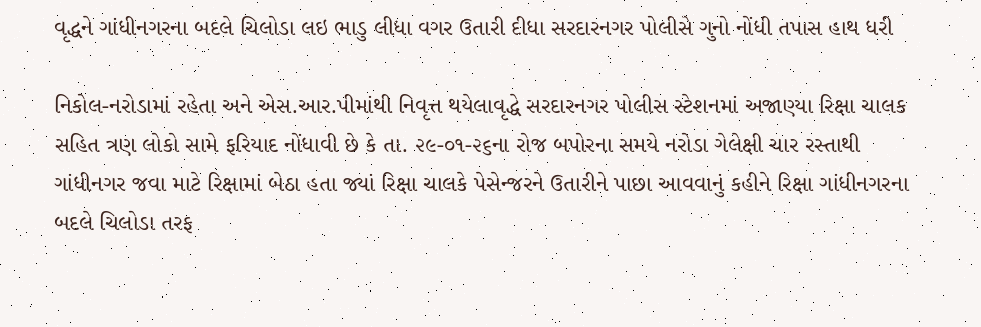વૃદ્ધને ગાંધીનગરના બદલે ચિલોડા લઇ ભાડુ લીધા વગર ઉતારી દીધા સરદારનગર પોલીસે ગુનો નોંધી તપાસ હાથ ધરી

નિકોલ-નરોડામાં રહેતા અને એસ.આર.પીમાંથી નિવૃત્ત થયેલાવૃદ્ધે સરદારનગર પોલીસ સ્ટેશનમાં અજાણ્યા રિક્ષા ચાલક સહિત ત્રણ લોકો સામે ફરિયાદ નોંધાવી છે કે તા. ૨૯-૦૧-૨૬ના રોજ બપોરના સમયે નરોડા ગેલેક્ષી ચાર રસ્તાથી ગાંધીનગર જવા માટે રિક્ષામાં બેઠા હતા જ્યાં રિક્ષા ચાલકે પેસેન્જરને ઉતારીને પાછા આવવાનું કહીને રિક્ષા ગાંધીનગરના બદલે ચિલોડા તરફ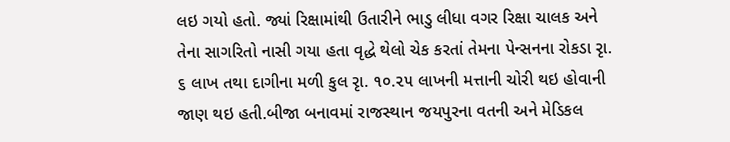લઇ ગયો હતો. જ્યાં રિક્ષામાંથી ઉતારીને ભાડુ લીધા વગર રિક્ષા ચાલક અને તેના સાગરિતો નાસી ગયા હતા વૃદ્ધે થેલો ચેક કરતાં તેમના પેન્સનના રોકડા રૃા. ૬ લાખ તથા દાગીના મળી કુલ રૃા. ૧૦.૨૫ લાખની મત્તાની ચોરી થઇ હોવાની જાણ થઇ હતી.બીજા બનાવમાં રાજસ્થાન જયપુરના વતની અને મેડિકલ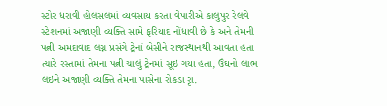સ્ટોર ધરાવી હોલસલમાં વ્યવસાય કરતા વેપારીએ કાલુપુર રેલવે સ્ટેશનમાં અજાણી વ્યક્તિ સામે ફરિયાદ નોંધાવી છે કે અને તેમની પત્ની અમદાવાદ લગ્ન પ્રસંગે ટ્રેનાં બેસીને રાજસ્થાનથી આવતા હતા ત્યારે રસ્તામાં તેમના પત્ની ચાલું ટ્રેનમાં સૂઇ ગયા હતા, ઉંઘનો લાભ લઇને અજાણી વ્યક્તિ તેમના પાસેના રોકડા રૃા.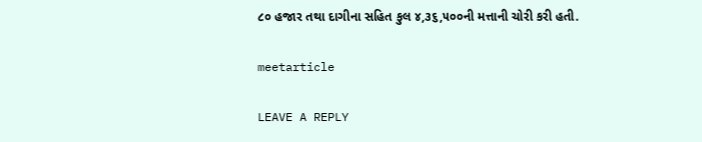૮૦ હજાર તથા દાગીના સહિત કુલ ૪,૩૬,૫૦૦ની મત્તાની ચોરી કરી હતી.

meetarticle

LEAVE A REPLY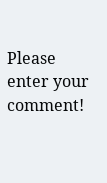Please enter your comment!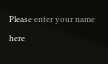Please enter your name here